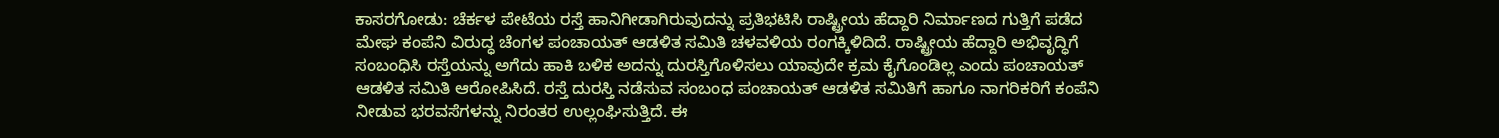ಕಾಸರಗೋಡು: ಚೆರ್ಕಳ ಪೇಟೆಯ ರಸ್ತೆ ಹಾನಿಗೀಡಾಗಿರುವುದನ್ನು ಪ್ರತಿಭಟಿಸಿ ರಾಷ್ಟ್ರೀಯ ಹೆದ್ದಾರಿ ನಿರ್ಮಾಣದ ಗುತ್ತಿಗೆ ಪಡೆದ ಮೇಘ ಕಂಪೆನಿ ವಿರುದ್ಧ ಚೆಂಗಳ ಪಂಚಾಯತ್ ಆಡಳಿತ ಸಮಿತಿ ಚಳವಳಿಯ ರಂಗಕ್ಕಿಳಿದಿದೆ. ರಾಷ್ಟ್ರೀಯ ಹೆದ್ದಾರಿ ಅಭಿವೃದ್ಧಿಗೆ ಸಂಬಂಧಿಸಿ ರಸ್ತೆಯನ್ನು ಅಗೆದು ಹಾಕಿ ಬಳಿಕ ಅದನ್ನು ದುರಸ್ತಿಗೊಳಿಸಲು ಯಾವುದೇ ಕ್ರಮ ಕೈಗೊಂಡಿಲ್ಲ ಎಂದು ಪಂಚಾಯತ್ ಆಡಳಿತ ಸಮಿತಿ ಆರೋಪಿಸಿದೆ. ರಸ್ತೆ ದುರಸ್ತಿ ನಡೆಸುವ ಸಂಬಂಧ ಪಂಚಾಯತ್ ಆಡಳಿತ ಸಮಿತಿಗೆ ಹಾಗೂ ನಾಗರಿಕರಿಗೆ ಕಂಪೆನಿ ನೀಡುವ ಭರವಸೆಗಳನ್ನು ನಿರಂತರ ಉಲ್ಲಂಘಿಸುತ್ತಿದೆ. ಈ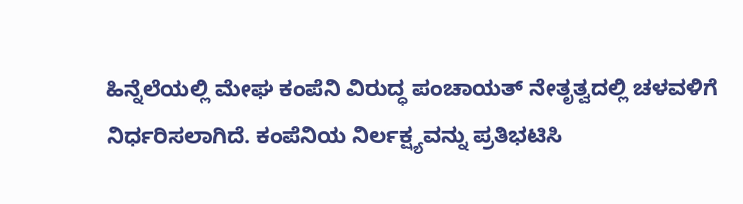ಹಿನ್ನೆಲೆಯಲ್ಲಿ ಮೇಘ ಕಂಪೆನಿ ವಿರುದ್ಧ ಪಂಚಾಯತ್ ನೇತೃತ್ವದಲ್ಲಿ ಚಳವಳಿಗೆ ನಿರ್ಧರಿಸಲಾಗಿದೆ. ಕಂಪೆನಿಯ ನಿರ್ಲಕ್ಷ್ಯವನ್ನು ಪ್ರತಿಭಟಿಸಿ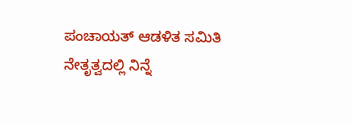ಪಂಚಾಯತ್ ಆಡಳಿತ ಸಮಿತಿ ನೇತೃತ್ವದಲ್ಲಿ ನಿನ್ನೆ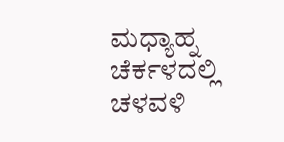ಮಧ್ಯಾಹ್ನ ಚೆರ್ಕಳದಲ್ಲಿ ಚಳವಳಿ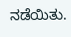ನಡೆಯಿತು.